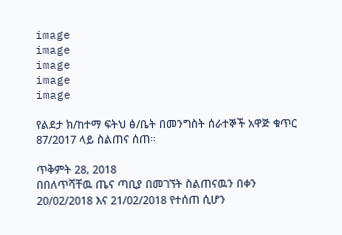image
image
image
image
image

የልደታ ክ/ከተማ ፍትህ ፅ/ቤት በመንግስት ሰራተኞች አዋጅ ቁጥር 87/2017 ላይ ስልጠና ሰጠ።

ጥቅምት 28, 2018
በበለጥሻቸዉ ጤና ጣቢያ በመገኘት ስልጠናዉን በቀን 20/02/2018 እና 21/02/2018 የተሰጠ ሲሆን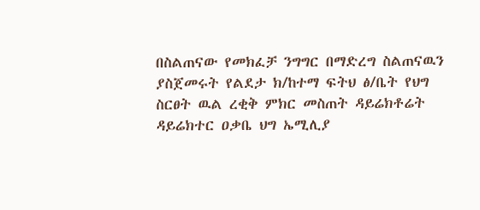በስልጠናው የመክፈቻ ንግግር በማድረግ ስልጠናዉን ያስጀመሩት የልደታ ክ/ከተማ ፍትህ ፅ/ቤት የህግ ስርፀት ዉል ረቂቅ ምክር መስጠት ዳይሬክቶሬት ዳይሬክተር ዐቃቤ ህግ ኤሚሊያ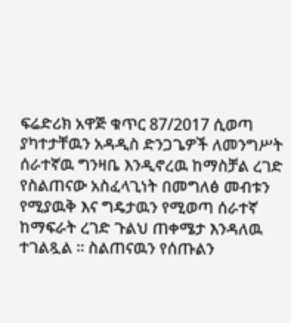ፍሬድሪክ አዋጅ ቁጥር 87/2017 ሲወጣ ያካተታቸዉን አዳዲስ ድንጋጌዎች ለመንግሥት ሰራተኛዉ ግንዛቤ እንዲኖረዉ ከማስቻል ረገድ የስልጠናው አስፈላጊነት በመግለፅ መብቱን የሚያዉቅ እና ግዴታዉን የሚወጣ ሰራተኛ ከማፍራት ረገድ ጉልህ ጠቀሜታ እንዳለዉ ተገልጿል ። ስልጠናዉን የሰጡልን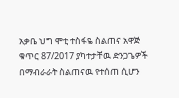አቃቤ ህግ ሞቲ ተስፋዬ ስልጠና አዋጅ ቁጥር 87/2017 ያካተታቸዉ ድንጋጌዎች በማብራራት ስልጠናዉ የተሰጠ ሲሆን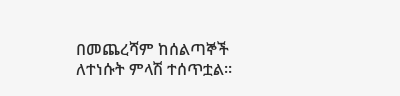በመጨረሻም ከሰልጣኞች ለተነሱት ምላሽ ተሰጥቷል።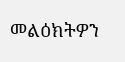መልዕክትዎን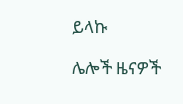ይላኩ

ሌሎች ዜናዎች